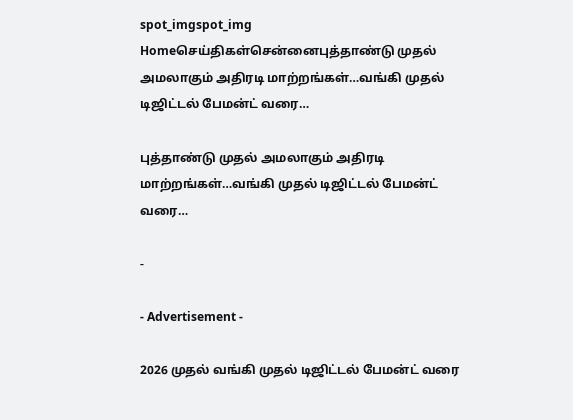spot_imgspot_img
Homeசெய்திகள்சென்னைபுத்தாண்டு முதல் அமலாகும் அதிரடி மாற்றங்கள்…வங்கி முதல் டிஜிட்டல் பேமன்ட் வரை…

புத்தாண்டு முதல் அமலாகும் அதிரடி மாற்றங்கள்…வங்கி முதல் டிஜிட்டல் பேமன்ட் வரை…

-

- Advertisement -

2026 முதல் வங்கி முதல் டிஜிட்டல் பேமன்ட் வரை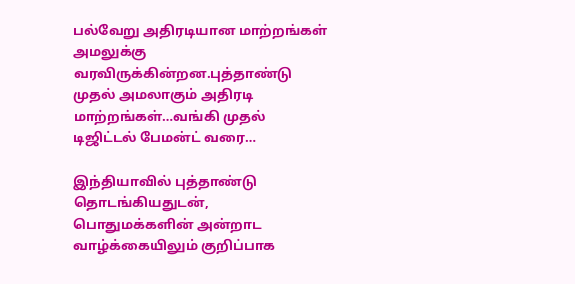பல்வேறு அதிரடியான மாற்றங்கள் அமலுக்கு வரவிருக்கின்றன.புத்தாண்டு முதல் அமலாகும் அதிரடி மாற்றங்கள்…வங்கி முதல் டிஜிட்டல் பேமன்ட் வரை…

இந்தியாவில் புத்தாண்டு தொடங்கியதுடன், பொதுமக்களின் அன்றாட வாழ்க்கையிலும் குறிப்பாக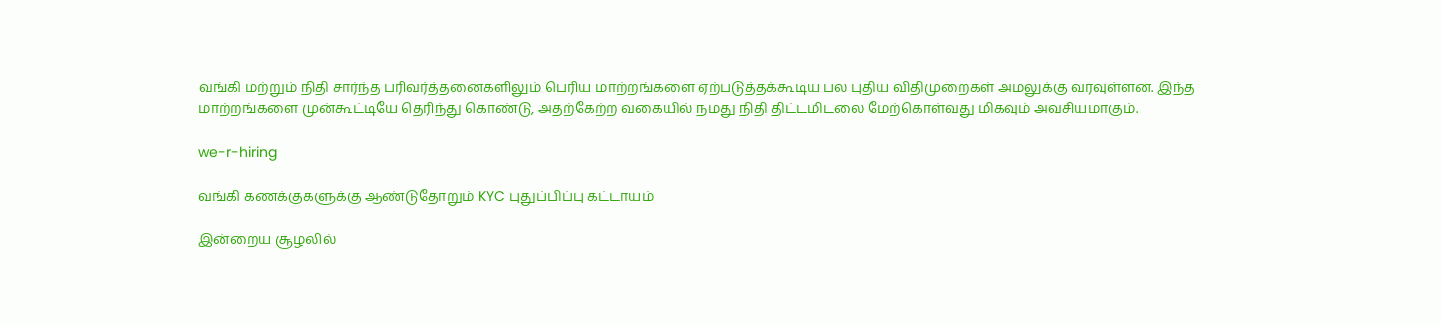வங்கி மற்றும் நிதி சார்ந்த பரிவர்த்தனைகளிலும் பெரிய மாற்றங்களை ஏற்படுத்தக்கூடிய பல புதிய விதிமுறைகள் அமலுக்கு வரவுள்ளன. இந்த மாற்றங்களை முன்கூட்டியே தெரிந்து கொண்டு, அதற்கேற்ற வகையில் நமது நிதி திட்டமிடலை மேற்கொள்வது மிகவும் அவசியமாகும்.

we-r-hiring

வங்கி கணக்குகளுக்கு ஆண்டுதோறும் KYC புதுப்பிப்பு கட்டாயம்

இன்றைய சூழலில்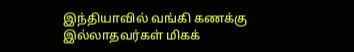இந்தியாவில் வங்கி கணக்கு இல்லாதவர்கள் மிகக்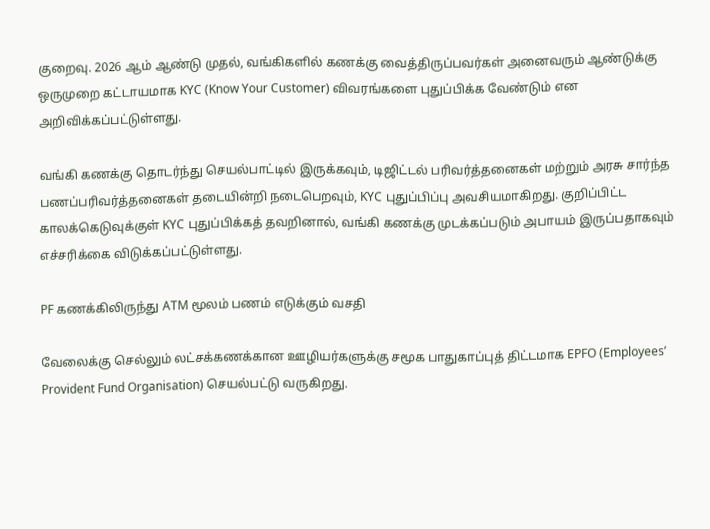குறைவு. 2026 ஆம் ஆண்டு முதல், வங்கிகளில் கணக்கு வைத்திருப்பவர்கள் அனைவரும் ஆண்டுக்கு ஒருமுறை கட்டாயமாக KYC (Know Your Customer) விவரங்களை புதுப்பிக்க வேண்டும் என அறிவிக்கப்பட்டுள்ளது.

வங்கி கணக்கு தொடர்ந்து செயல்பாட்டில் இருக்கவும், டிஜிட்டல் பரிவர்த்தனைகள் மற்றும் அரசு சார்ந்த பணப்பரிவர்த்தனைகள் தடையின்றி நடைபெறவும், KYC புதுப்பிப்பு அவசியமாகிறது. குறிப்பிட்ட காலக்கெடுவுக்குள் KYC புதுப்பிக்கத் தவறினால், வங்கி கணக்கு முடக்கப்படும் அபாயம் இருப்பதாகவும் எச்சரிக்கை விடுக்கப்பட்டுள்ளது.

PF கணக்கிலிருந்து ATM மூலம் பணம் எடுக்கும் வசதி

வேலைக்கு செல்லும் லட்சக்கணக்கான ஊழியர்களுக்கு சமூக பாதுகாப்புத் திட்டமாக EPFO (Employees’ Provident Fund Organisation) செயல்பட்டு வருகிறது.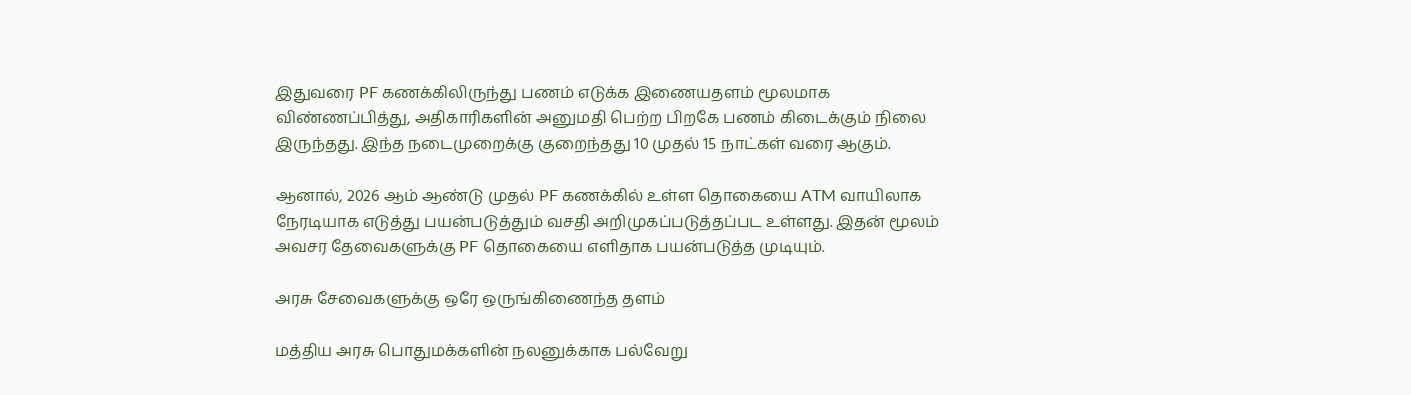இதுவரை PF கணக்கிலிருந்து பணம் எடுக்க இணையதளம் மூலமாக விண்ணப்பித்து, அதிகாரிகளின் அனுமதி பெற்ற பிறகே பணம் கிடைக்கும் நிலை இருந்தது. இந்த நடைமுறைக்கு குறைந்தது 10 முதல் 15 நாட்கள் வரை ஆகும்.

ஆனால், 2026 ஆம் ஆண்டு முதல் PF கணக்கில் உள்ள தொகையை ATM வாயிலாக நேரடியாக எடுத்து பயன்படுத்தும் வசதி அறிமுகப்படுத்தப்பட உள்ளது. இதன் மூலம் அவசர தேவைகளுக்கு PF தொகையை எளிதாக பயன்படுத்த முடியும்.

அரசு சேவைகளுக்கு ஒரே ஒருங்கிணைந்த தளம்

மத்திய அரசு பொதுமக்களின் நலனுக்காக பல்வேறு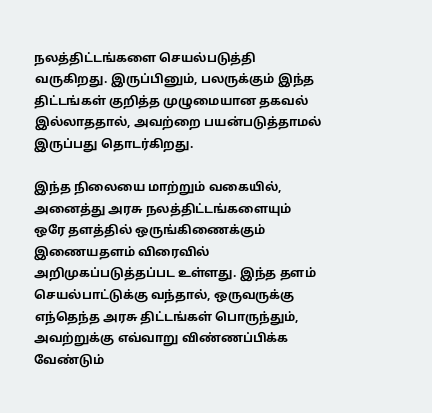நலத்திட்டங்களை செயல்படுத்தி வருகிறது. இருப்பினும், பலருக்கும் இந்த திட்டங்கள் குறித்த முழுமையான தகவல் இல்லாததால், அவற்றை பயன்படுத்தாமல் இருப்பது தொடர்கிறது.

இந்த நிலையை மாற்றும் வகையில், அனைத்து அரசு நலத்திட்டங்களையும் ஒரே தளத்தில் ஒருங்கிணைக்கும் இணையதளம் விரைவில் அறிமுகப்படுத்தப்பட உள்ளது. இந்த தளம் செயல்பாட்டுக்கு வந்தால், ஒருவருக்கு எந்தெந்த அரசு திட்டங்கள் பொருந்தும், அவற்றுக்கு எவ்வாறு விண்ணப்பிக்க வேண்டும்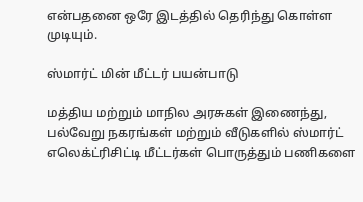என்பதனை ஒரே இடத்தில் தெரிந்து கொள்ள முடியும்.

ஸ்மார்ட் மின் மீட்டர் பயன்பாடு

மத்திய மற்றும் மாநில அரசுகள் இணைந்து, பல்வேறு நகரங்கள் மற்றும் வீடுகளில் ஸ்மார்ட் எலெக்ட்ரிசிட்டி மீட்டர்கள் பொருத்தும் பணிகளை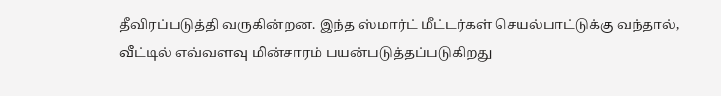தீவிரப்படுத்தி வருகின்றன. இந்த ஸ்மார்ட் மீட்டர்கள் செயல்பாட்டுக்கு வந்தால், வீட்டில் எவ்வளவு மின்சாரம் பயன்படுத்தப்படுகிறது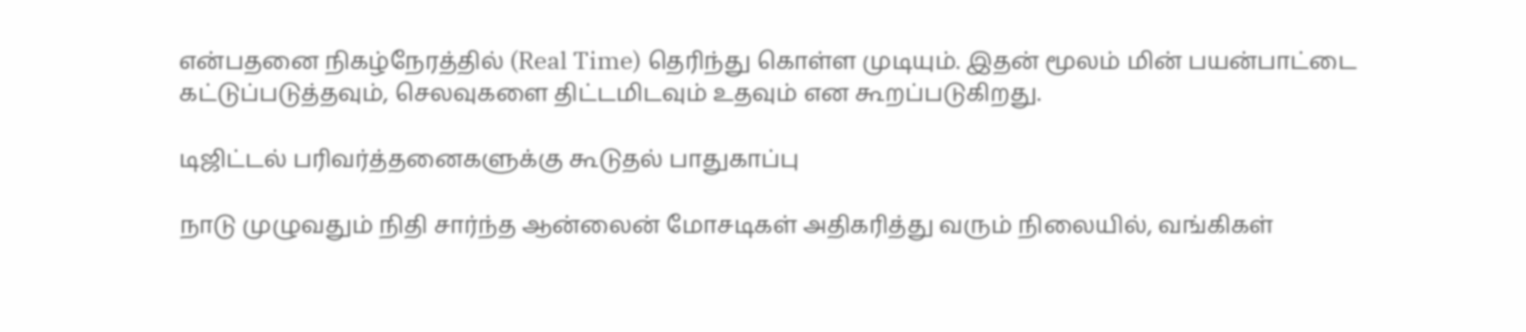என்பதனை நிகழ்நேரத்தில் (Real Time) தெரிந்து கொள்ள முடியும். இதன் மூலம் மின் பயன்பாட்டை கட்டுப்படுத்தவும், செலவுகளை திட்டமிடவும் உதவும் என கூறப்படுகிறது.

டிஜிட்டல் பரிவர்த்தனைகளுக்கு கூடுதல் பாதுகாப்பு

நாடு முழுவதும் நிதி சார்ந்த ஆன்லைன் மோசடிகள் அதிகரித்து வரும் நிலையில், வங்கிகள்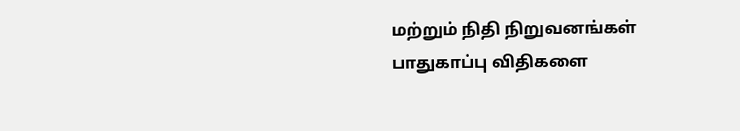மற்றும் நிதி நிறுவனங்கள் பாதுகாப்பு விதிகளை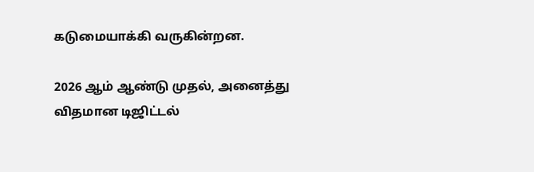கடுமையாக்கி வருகின்றன.

2026 ஆம் ஆண்டு முதல், அனைத்து விதமான டிஜிட்டல்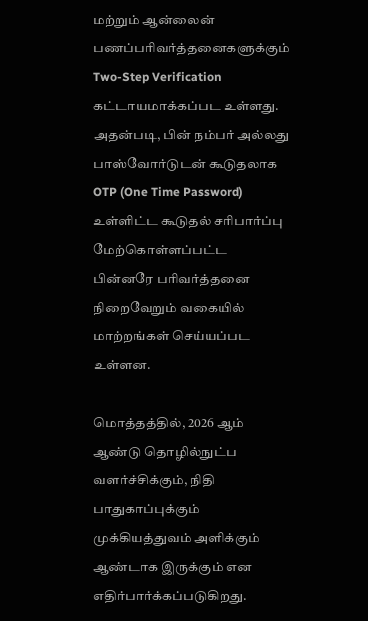மற்றும் ஆன்லைன் பணப்பரிவர்த்தனைகளுக்கும் Two-Step Verification கட்டாயமாக்கப்பட உள்ளது. அதன்படி, பின் நம்பர் அல்லது பாஸ்வோர்டுடன் கூடுதலாக OTP (One Time Password) உள்ளிட்ட கூடுதல் சரிபார்ப்பு மேற்கொள்ளப்பட்ட பின்னரே பரிவர்த்தனை நிறைவேறும் வகையில் மாற்றங்கள் செய்யப்பட உள்ளன.

மொத்தத்தில், 2026 ஆம் ஆண்டு தொழில்நுட்ப வளர்ச்சிக்கும், நிதி பாதுகாப்புக்கும் முக்கியத்துவம் அளிக்கும் ஆண்டாக இருக்கும் என எதிர்பார்க்கப்படுகிறது.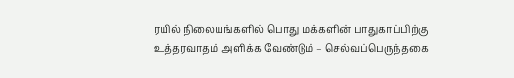ரயில் நிலையங்களில் பொது மக்களின் பாதுகாப்பிற்கு உத்தரவாதம் அளிக்க வேண்டும் – செல்வப்பெருந்தகை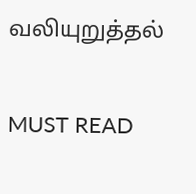வலியுறுத்தல்

MUST READ